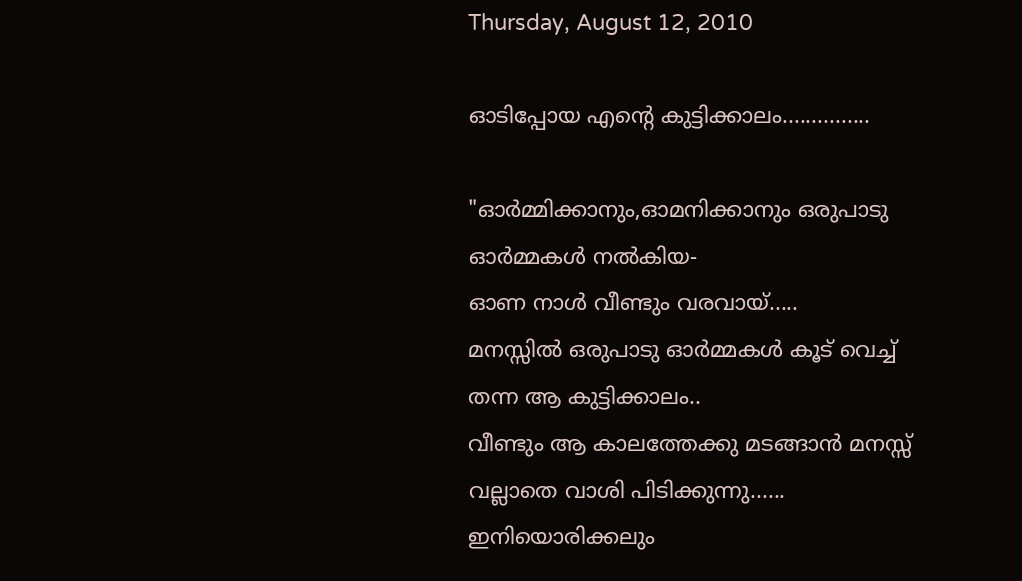Thursday, August 12, 2010

ഓടിപ്പോയ എന്‍റെ കുട്ടിക്കാലം...............

"ഓര്‍മ്മിക്കാനും,ഓമനിക്കാനും ഒരുപാടു ഓര്‍മ്മകള്‍ നല്‍കിയ-
ഓണ നാള്‍ വീണ്ടും വരവായ്.....
മനസ്സില്‍ ഒരുപാടു ഓര്‍മ്മകള്‍ കൂട് വെച്ച് തന്ന ആ കുട്ടിക്കാലം..
വീണ്ടും ആ കാലത്തേക്കു മടങ്ങാന്‍ മനസ്സ് വല്ലാതെ വാശി പിടിക്കുന്നു......
ഇനിയൊരിക്കലും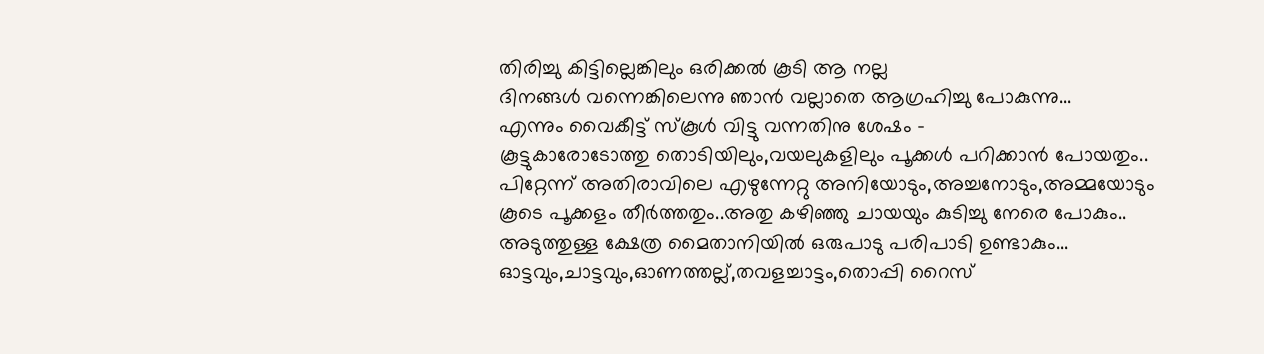തിരിച്ചു കിട്ടില്ലെങ്കിലും ഒരിക്കല്‍ കൂടി ആ നല്ല
ദിനങ്ങള്‍ വന്നെങ്കിലെന്നു ഞാന്‍ വല്ലാതെ ആഗ്രഹിച്ചു പോകുന്നു...
എന്നും വൈകീട്ട് സ്കൂള്‍ വിട്ടു വന്നതിനു ശേഷം -
കൂട്ടുകാരോടോത്തു തൊടിയിലും,വയലുകളിലും പൂക്കള്‍ പറിക്കാന്‍ പോയതും..
പിറ്റേന്ന് അതിരാവിലെ എഴുന്നേറ്റു അനിയോടും,അച്ചനോടും,അമ്മയോടും
കൂടെ പൂക്കളം തീര്‍ത്തതും..അതു കഴിഞ്ഞു ചായയും കുടിച്ചു നേരെ പോകും..
അടുത്തുള്ള ക്ഷേത്ര മൈതാനിയില്‍ ഒരുപാടു പരിപാടി ഉണ്ടാകും...
ഓട്ടവും,ചാട്ടവും,ഓണത്തല്ല്,തവളച്ചാട്ടം,തൊപ്പി റൈസ്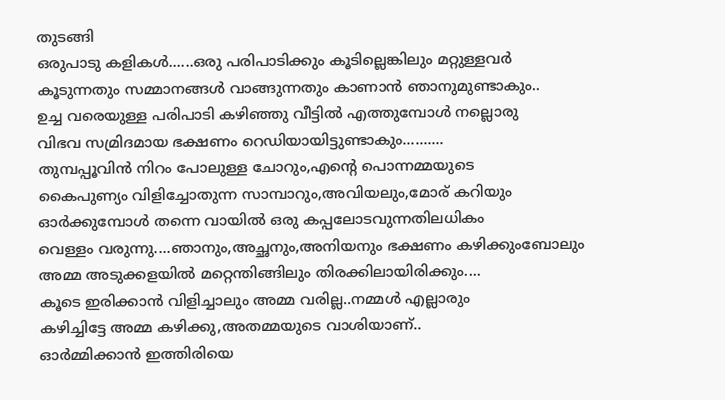തുടങ്ങി
ഒരുപാടു കളികള്‍......ഒരു പരിപാടിക്കും കൂടില്ലെങ്കിലും മറ്റുള്ളവര്‍
കൂടുന്നതും സമ്മാനങ്ങള്‍ വാങ്ങുന്നതും കാണാന്‍ ഞാനുമുണ്ടാകും..
ഉച്ച വരെയുള്ള പരിപാടി കഴിഞ്ഞു വീട്ടില്‍ എത്തുമ്പോള്‍ നല്ലൊരു
വിഭവ സമ്രിദമായ ഭക്ഷണം റെഡിയായിട്ടുണ്ടാകും..........
തുമ്പപ്പൂവിന്‍ നിറം പോലുള്ള ചോറും,എന്‍റെ പൊന്നമ്മയുടെ
കൈപുണ്യം വിളിച്ചോതുന്ന സാമ്പാറും,അവിയലും,മോര് കറിയും
ഓര്‍ക്കുമ്പോള്‍ തന്നെ വായില്‍ ഒരു കപ്പലോടവുന്നതിലധികം
വെള്ളം വരുന്നു....ഞാനും,അച്ഛനും,അനിയനും ഭക്ഷണം കഴിക്കുംബോലും
അമ്മ അടുക്കളയില്‍ മറ്റെന്തിങ്ങിലും തിരക്കിലായിരിക്കും....
കൂടെ ഇരിക്കാന്‍ വിളിച്ചാലും അമ്മ വരില്ല..നമ്മള്‍ എല്ലാരും
കഴിച്ചിട്ടേ അമ്മ കഴിക്കു,അതമ്മയുടെ വാശിയാണ്..
ഓര്‍മ്മിക്കാന്‍ ഇത്തിരിയെ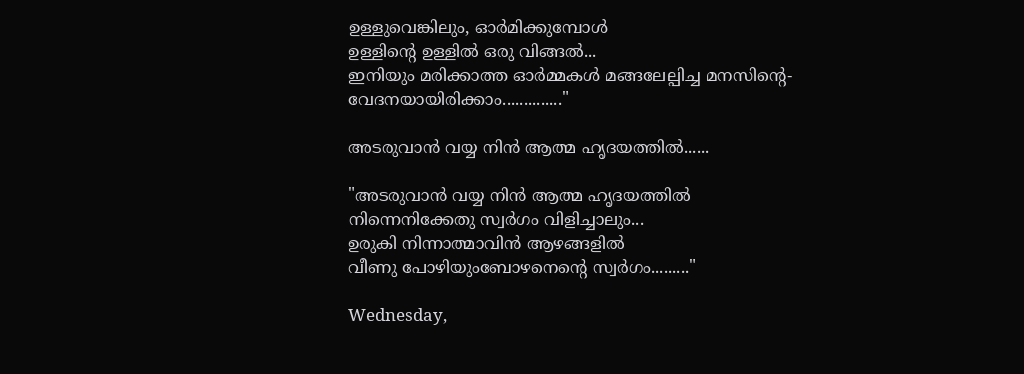ഉള്ളുവെങ്കിലും, ഓര്‍മിക്കുമ്പോള്‍
ഉള്ളിന്‍റെ ഉള്ളില്‍ ഒരു വിങ്ങല്‍...
ഇനിയും മരിക്കാത്ത ഓര്‍മ്മകള്‍ മങ്ങലേല്പിച്ച മനസിന്റെ-
വേദനയായിരിക്കാം.............."

അടരുവാന്‍ വയ്യ നിന്‍ ആത്മ ഹൃദയത്തില്‍......

"അടരുവാന്‍ വയ്യ നിന്‍ ആത്മ ഹൃദയത്തില്‍
നിന്നെനിക്കേതു സ്വര്‍ഗം വിളിച്ചാലും...
ഉരുകി നിന്നാത്മാവിന്‍ ആഴങ്ങളില്‍
വീണു പോഴിയുംബോഴനെന്റെ സ്വര്‍ഗം........."

Wednesday,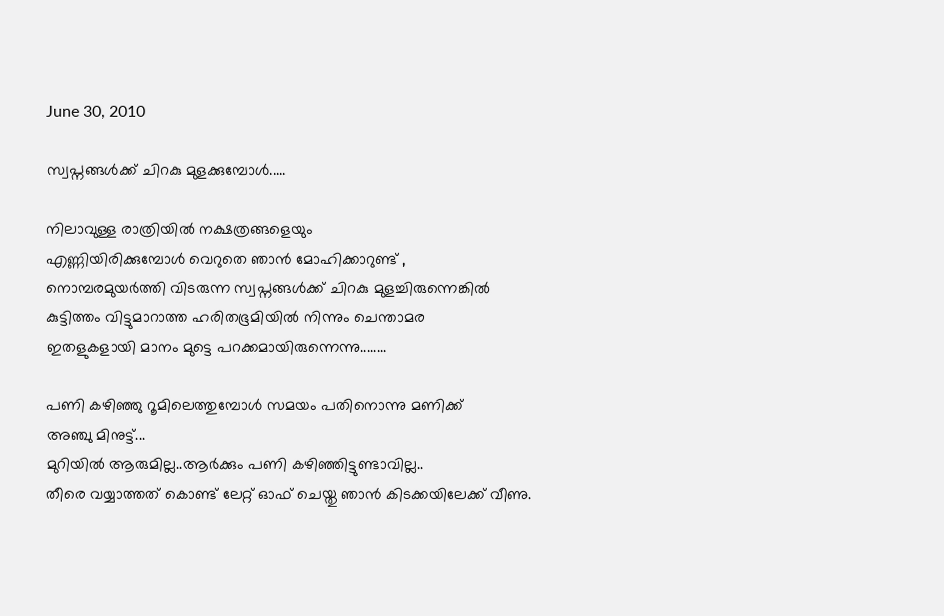June 30, 2010

സ്വപ്നങ്ങള്‍ക്ക് ചിറകു മുളക്കുമ്പോള്‍.....

നിലാവുള്ള രാത്രിയില്‍ നക്ഷത്രങ്ങളെയും
എണ്ണിയിരിക്കുമ്പോള്‍ വെറുതെ ഞാന്‍ മോഹിക്കാറുണ്ട് ,
നൊമ്പരമുയര്‍ത്തി വിടരുന്ന സ്വപ്നങ്ങള്‍ക്ക് ചിറകു മുളച്ചിരുന്നെങ്കില്‍
കുട്ടിത്തം വിട്ടുമാറാത്ത ഹരിതഭൂമിയില്‍ നിന്നും ചെന്താമര
ഇതളുകളായി മാനം മുട്ടെ പറക്കമായിരുന്നെന്നു........

പണി കഴിഞ്ഞു റൂമിലെത്തുമ്പോള്‍ സമയം പതിനൊന്നു മണിക്ക്
അഞ്ചു മിനുട്ട്...
മുറിയില്‍ ആരുമില്ല..ആര്‍ക്കും പണി കഴിഞ്ഞിട്ടുണ്ടാവില്ല..
തീരെ വയ്യാത്തത് കൊണ്ട് ലേറ്റ് ഓഫ്‌ ചെയ്തു ഞാന്‍ കിടക്കയിലേക്ക് വീണു.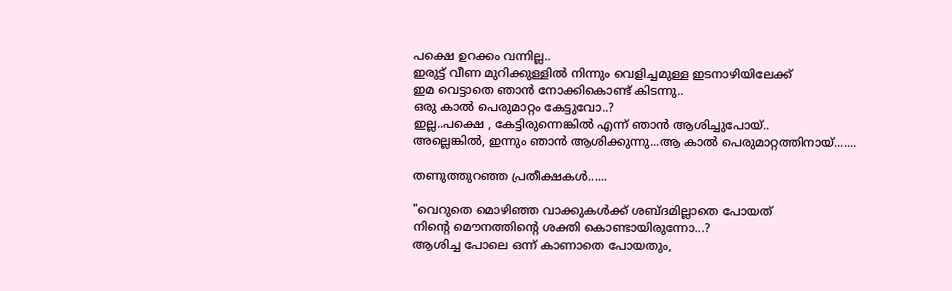പക്ഷെ ഉറക്കം വന്നില്ല..
ഇരുട്ട് വീണ മുറിക്കുള്ളില്‍ നിന്നും വെളിച്ചമുള്ള ഇടനാഴിയിലേക്ക്‌
ഇമ വെട്ടാതെ ഞാന്‍ നോക്കികൊണ്ട് കിടന്നു..
ഒരു കാല്‍ പെരുമാറ്റം കേട്ടുവോ..?
ഇല്ല..പക്ഷെ , കേട്ടിരുന്നെങ്കില്‍ എന്ന് ഞാന്‍ ആശിച്ചുപോയ്‌..
അല്ലെങ്കില്‍, ഇന്നും ഞാന്‍ ആശിക്കുന്നു...ആ കാല്‍ പെരുമാറ്റത്തിനായ്.......

തണുത്തുറഞ്ഞ പ്രതീക്ഷകള്‍......

"വെറുതെ മൊഴിഞ്ഞ വാക്കുകള്‍ക്ക് ശബ്ദമില്ലാതെ പോയത്
നിന്റെ മൌനത്തിന്റെ ശക്തി കൊണ്ടായിരുന്നോ...?
ആശിച്ച പോലെ ഒന്ന് കാണാതെ പോയതും,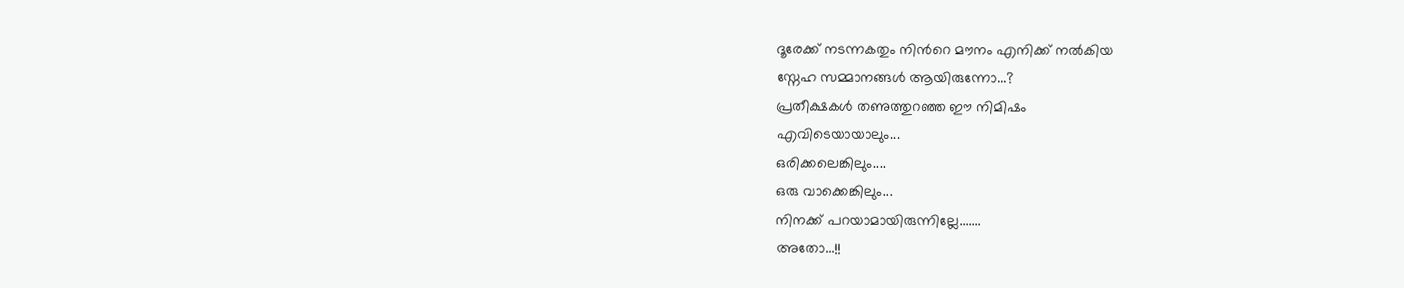ദൂരേക്ക്‌ നടന്നകതും നിന്‍റെ മൗനം എനിക്ക് നല്‍കിയ
സ്നേഹ സമ്മാനങ്ങള്‍ ആയിരുന്നോ...?
പ്രതീക്ഷകള്‍ തണുത്തുറഞ്ഞ ഈ നിമിഷം
എവിടെയായാലും...
ഒരിക്കലെങ്കിലും....
ഒരു വാക്കെങ്കിലും...
നിനക്ക് പറയാമായിരുന്നില്ലേ.......
അതോ...!!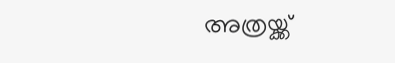അത്രയ്ക്ക്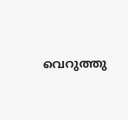വെറുത്തു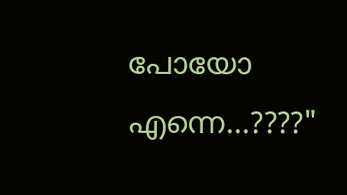പോയോ എന്നെ...????"